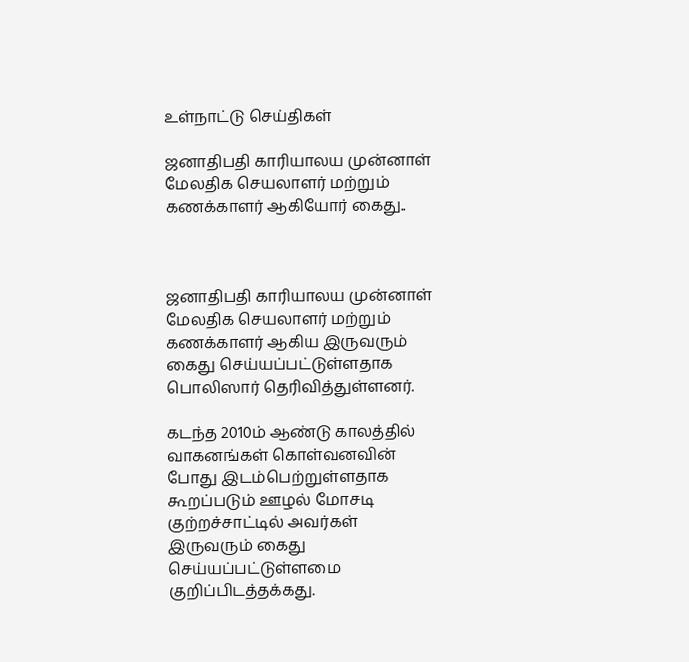உள்நாட்டு செய்திகள்

ஜனாதிபதி காரியாலய முன்னாள் மேலதிக செயலாளர் மற்றும் கணக்காளர் ஆகியோர் கைது..



ஜனாதிபதி காரியாலய முன்னாள் மேலதிக செயலாளர் மற்றும் கணக்காளர் ஆகிய இருவரும் கைது செய்யப்பட்டுள்ளதாக பொலிஸார் தெரிவித்துள்ளனர்.

கடந்த 2010ம் ஆண்டு காலத்தில் வாகனங்கள் கொள்வனவின் போது இடம்பெற்றுள்ளதாக கூறப்படும் ஊழல் மோசடி குற்றச்சாட்டில் அவர்கள் இருவரும் கைது செய்யப்பட்டுள்ளமை குறிப்பிடத்தக்கது.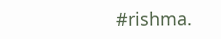#rishma.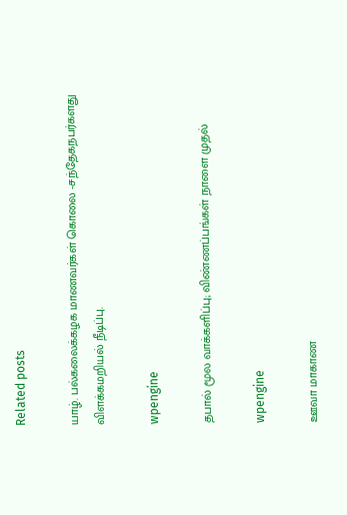Related posts

யாழ். பல்கலைக்கழக மாணவர்கள் கொலை -சந்தேகநபர்களது விளக்கமறியல் நீடிப்பு.

wpengine

தபால் மூல வாக்களிப்பு; விண்ணப்பங்கள் நாளை முதல்

wpengine

ஊவா மாகாண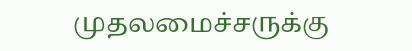முதலமைச்சருக்கு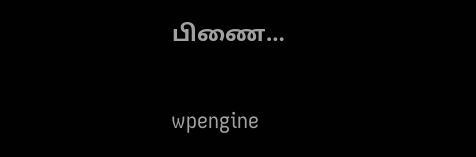பிணை…

wpengine